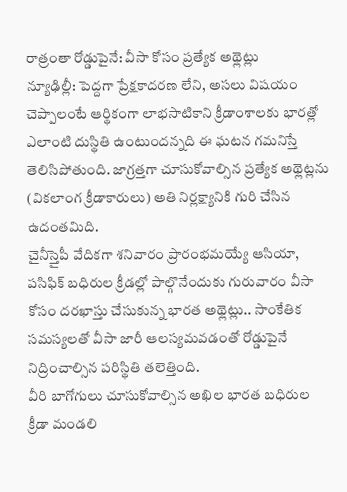రాత్రంతా రోడ్డుపైనే: వీసా కోసం ప్రత్యేక అథ్లెట్లు
న్యూఢిల్లీ: పెద్దగా ప్రేక్షకాదరణ లేని, అసలు విషయం చెప్పాలంటే ఆర్థికంగా లాభసాటికాని క్రీడాంశాలకు భారత్లో ఎలాంటి దుస్థితి ఉంటుందన్నది ఈ ఘటన గమనిస్తే తెలిసిపోతుంది. జాగ్రత్తగా చూసుకోవాల్సిన ప్రత్యేక అథ్లెట్లను (వికలాంగ క్రీడాకారులు) అతి నిర్లక్ష్యానికి గురి చేసిన ఉదంతమిది.
చైనీస్తైపీ వేదికగా శనివారం ప్రారంభమయ్యే ఆసియా, పసిఫిక్ బధిరుల క్రీడల్లో పాల్గొనేందుకు గురువారం వీసా కోసం దరఖాస్తు చేసుకున్న భారత అథ్లెట్లు.. సాంకేతిక సమస్యలతో వీసా జారీ ఆలస్యమవడంతో రోడ్డుపైనే నిద్రించాల్సిన పరిస్థితి తలెత్తింది.
వీరి బాగోగులు చూసుకోవాల్సిన అఖిల భారత బధిరుల క్రీడా మండలి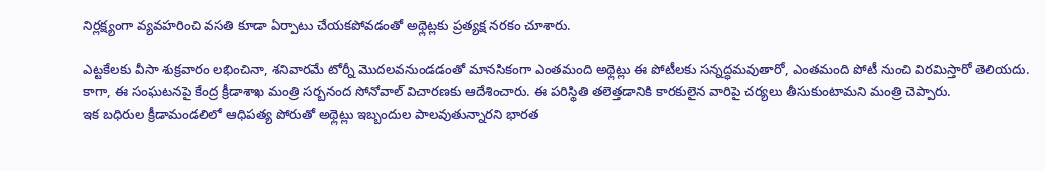నిర్లక్ష్యంగా వ్యవహరించి వసతి కూడా ఏర్పాటు చేయకపోవడంతో అథ్లెట్లకు ప్రత్యక్ష నరకం చూశారు.

ఎట్టకేలకు వీసా శుక్రవారం లభించినా, శనివారమే టోర్నీ మొదలవనుండడంతో మానసికంగా ఎంతమంది అథ్లెట్లు ఈ పోటీలకు సన్నద్ధమవుతారో, ఎంతమంది పోటీ నుంచి విరమిస్తారో తెలియదు.
కాగా, ఈ సంఘటనపై కేంద్ర క్రీడాశాఖ మంత్రి సర్బనంద సోనోవాల్ విచారణకు ఆదేశించారు. ఈ పరిస్థితి తలెత్తడానికి కారకులైన వారిపై చర్యలు తీసుకుంటామని మంత్రి చెప్పారు.
ఇక బధిరుల క్రీడామండలిలో ఆధిపత్య పోరుతో అథ్లెట్లు ఇబ్బందుల పాలవుతున్నారని భారత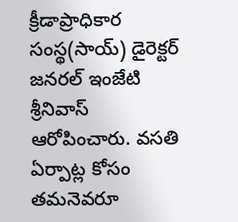క్రీడాప్రాధికార సంస్థ(సాయ్) డైరెక్టర్ జనరల్ ఇంజేటి శ్రీనివాస్ ఆరోపించారు. వసతి ఏర్పాట్ల కోసం తమనెవరూ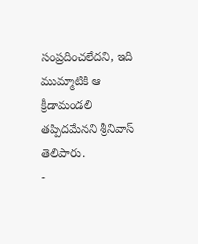సంప్రదించలేదని, ఇది ముమ్మాటికి ఆ క్రీడామండలి తప్పిదమేనని శ్రీనివాస్ తెలిపారు.
-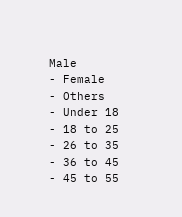Male
- Female
- Others
- Under 18
- 18 to 25
- 26 to 35
- 36 to 45
- 45 to 55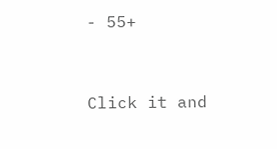- 55+


Click it and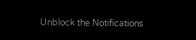Unblock the Notifications